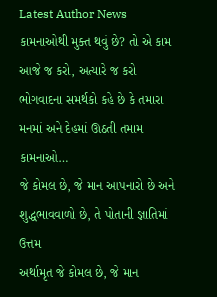Latest Author News
કામનાઓથી મુક્ત થવું છે? તો એ કામ આજે જ કરો, અત્યારે જ કરો
ભોગવાદના સમર્થકો કહે છે કે તમારા મનમાં અને દેહમાં ઊઠતી તમામ કામનાઓ…
જે કોમલ છે, જે માન આપનારો છે અને શુદ્ધભાવવાળો છે, તે પોતાની જ્ઞાતિમાં ઉત્તમ
અર્થામૃત જે કોમલ છે, જે માન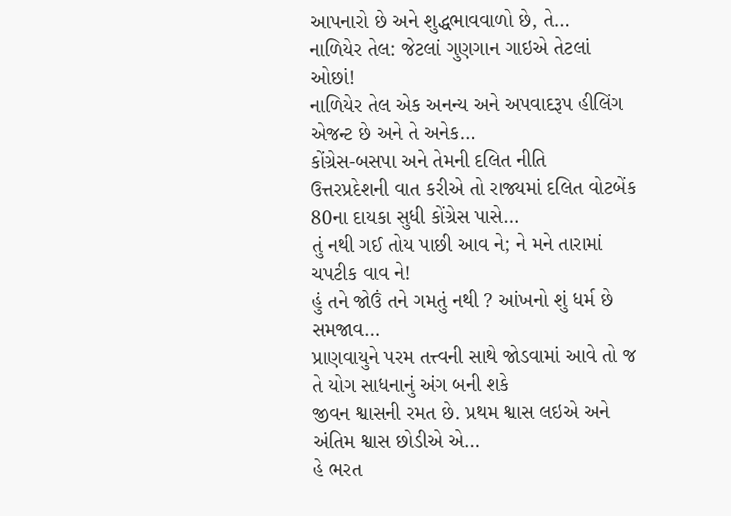આપનારો છે અને શુદ્ધભાવવાળો છે, તે…
નાળિયેર તેલ: જેટલાં ગુણગાન ગાઇએ તેટલાં ઓછાં!
નાળિયેર તેલ એક અનન્ય અને અપવાદરૂપ હીલિંગ એજન્ટ છે અને તે અનેક…
કોંગ્રેસ-બસપા અને તેમની દલિત નીતિ
ઉત્તરપ્રદેશની વાત કરીએ તો રાજ્યમાં દલિત વોટબેંક 80ના દાયકા સુધી કોંગ્રેસ પાસે…
તું નથી ગઈ તોય પાછી આવ ને; ને મને તારામાં ચપટીક વાવ ને!
હું તને જોઉં તને ગમતું નથી ? આંખનો શું ધર્મ છે સમજાવ…
પ્રાણવાયુને પરમ તત્ત્વની સાથે જોડવામાં આવે તો જ તે યોગ સાધનાનું અંગ બની શકે
જીવન શ્વાસની રમત છે. પ્રથમ શ્વાસ લઇએ અને અંતિમ શ્વાસ છોડીએ એ…
હે ભરત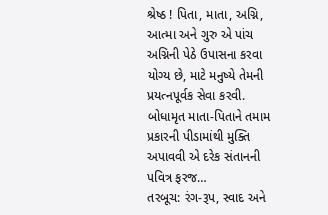શ્રેષ્ઠ ! પિતા, માતા, અગ્નિ, આત્મા અને ગુરુ એ પાંચ અગ્નિની પેઠે ઉપાસના કરવા યોગ્ય છે, માટે મનુષ્યે તેમની પ્રયત્નપૂર્વક સેવા કરવી.
બોધામૃત માતા-પિતાને તમામ પ્રકારની પીડામાંથી મુક્તિ અપાવવી એ દરેક સંતાનની પવિત્ર ફરજ…
તરબૂચ: રંગ-રૂપ, સ્વાદ અને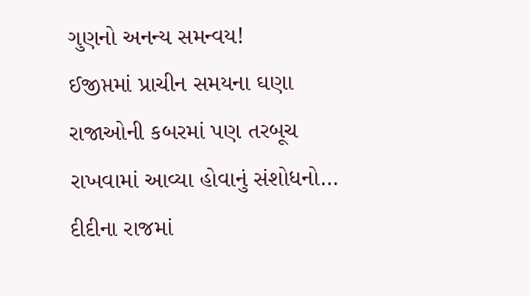ગુણનો અનન્ય સમન્વય!
ઈજીપ્તમાં પ્રાચીન સમયના ઘણા રાજાઓની કબરમાં પણ તરબૂચ રાખવામાં આવ્યા હોવાનું સંશોધનો…
દીદીના રાજમાં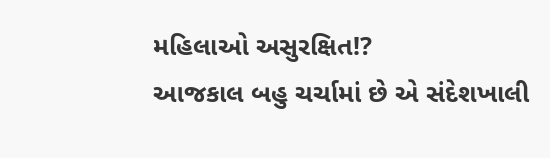મહિલાઓ અસુરક્ષિત!?
આજકાલ બહુ ચર્ચામાં છે એ સંદેશખાલી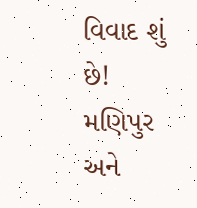વિવાદ શું છે! મણિપુર અને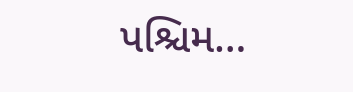પશ્ચિમ…